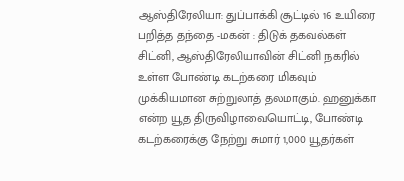ஆஸ்திரேலியா: துப்பாக்கி சூட்டில் 16 உயிரை பறித்த தந்தை -மகன் : திடுக் தகவல்கள்
சிட்னி, ஆஸ்திரேலியாவின் சிட்னி நகரில் உள்ள போண்டி கடற்கரை மிகவும் முக்கியமான சுற்றுலாத் தலமாகும். ஹனுக்கா என்ற யூத திருவிழாவையொட்டி, போண்டி கடற்கரைக்கு நேற்று சுமார் 1,000 யூதர்கள்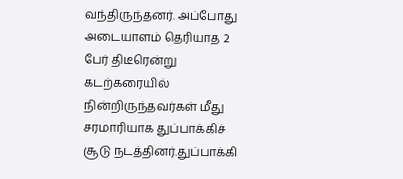வந்திருந்தனர். அப்போது அடையாளம் தெரியாத 2 பேர் திடீரென்று கடற்கரையில் நின்றிருந்தவர்கள் மீது சரமாரியாக துப்பாக்கிச் சூடு நடத்தினர்.துப்பாக்கி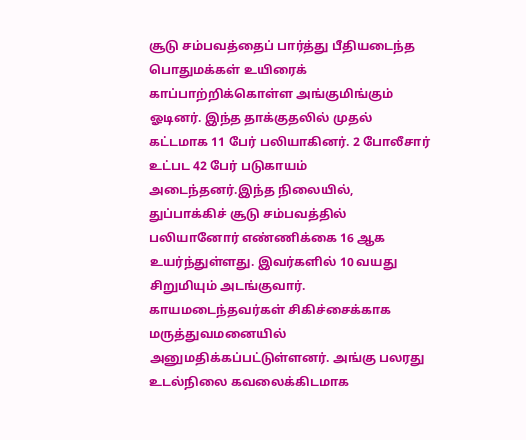சூடு சம்பவத்தைப் பார்த்து பீதியடைந்த பொதுமக்கள் உயிரைக் காப்பாற்றிக்கொள்ள அங்குமிங்கும் ஓடினர். இந்த தாக்குதலில் முதல் கட்டமாக 11 பேர் பலியாகினர். 2 போலீசார் உட்பட 42 பேர் படுகாயம் அடைந்தனர்.இந்த நிலையில், துப்பாக்கிச் சூடு சம்பவத்தில் பலியானோர் எண்ணிக்கை 16 ஆக உயர்ந்துள்ளது. இவர்களில் 10 வயது சிறுமியும் அடங்குவார். காயமடைந்தவர்கள் சிகிச்சைக்காக மருத்துவமனையில் அனுமதிக்கப்பட்டுள்ளனர். அங்கு பலரது உடல்நிலை கவலைக்கிடமாக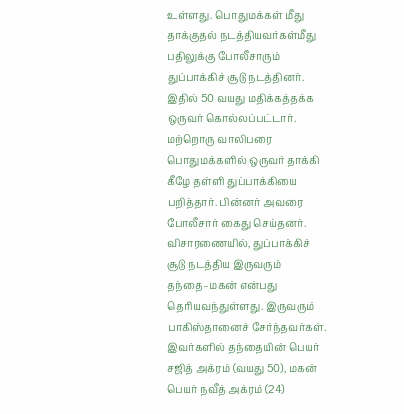உள்ளது. பொதுமக்கள் மீது தாக்குதல் நடத்தியவர்கள்மீது பதிலுக்கு போலீசாரும் துப்பாக்கிச் சூடு நடத்தினர். இதில் 50 வயது மதிக்கத்தக்க ஒருவர் கொல்லப்பட்டார். மற்றொரு வாலிபரை பொதுமக்களில் ஒருவர் தாக்கி கீழே தள்ளி துப்பாக்கியை பறித்தார். பின்னர் அவரை போலீசார் கைது செய்தனர். விசாரணையில், துப்பாக்கிச் சூடு நடத்திய இருவரும் தந்தை–மகன் என்பது தெரியவந்துள்ளது. இருவரும் பாகிஸ்தானைச் சேர்ந்தவர்கள். இவர்களில் தந்தையின் பெயர் சஜித் அக்ரம் (வயது 50), மகன் பெயர் நவீத் அக்ரம் (24)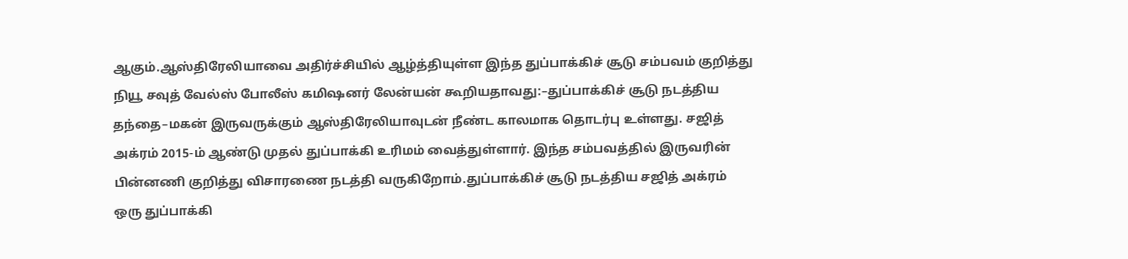ஆகும்.ஆஸ்திரேலியாவை அதிர்ச்சியில் ஆழ்த்தியுள்ள இந்த துப்பாக்கிச் சூடு சம்பவம் குறித்து நியூ சவுத் வேல்ஸ் போலீஸ் கமிஷனர் லேன்யன் கூறியதாவது:–துப்பாக்கிச் சூடு நடத்திய தந்தை–மகன் இருவருக்கும் ஆஸ்திரேலியாவுடன் நீண்ட காலமாக தொடர்பு உள்ளது. சஜித் அக்ரம் 2015-ம் ஆண்டு முதல் துப்பாக்கி உரிமம் வைத்துள்ளார். இந்த சம்பவத்தில் இருவரின் பின்னணி குறித்து விசாரணை நடத்தி வருகிறோம்.துப்பாக்கிச் சூடு நடத்திய சஜித் அக்ரம் ஒரு துப்பாக்கி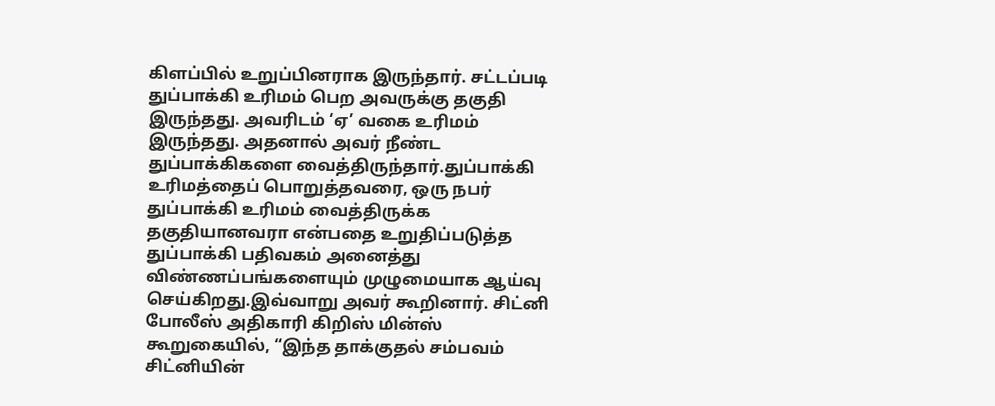கிளப்பில் உறுப்பினராக இருந்தார். சட்டப்படி துப்பாக்கி உரிமம் பெற அவருக்கு தகுதி இருந்தது. அவரிடம் ‘ஏ’ வகை உரிமம் இருந்தது. அதனால் அவர் நீண்ட துப்பாக்கிகளை வைத்திருந்தார்.துப்பாக்கி உரிமத்தைப் பொறுத்தவரை, ஒரு நபர் துப்பாக்கி உரிமம் வைத்திருக்க தகுதியானவரா என்பதை உறுதிப்படுத்த துப்பாக்கி பதிவகம் அனைத்து விண்ணப்பங்களையும் முழுமையாக ஆய்வு செய்கிறது.இவ்வாறு அவர் கூறினார். சிட்னி போலீஸ் அதிகாரி கிறிஸ் மின்ஸ் கூறுகையில், “இந்த தாக்குதல் சம்பவம் சிட்னியின்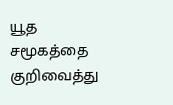யூத சமூகத்தை குறிவைத்து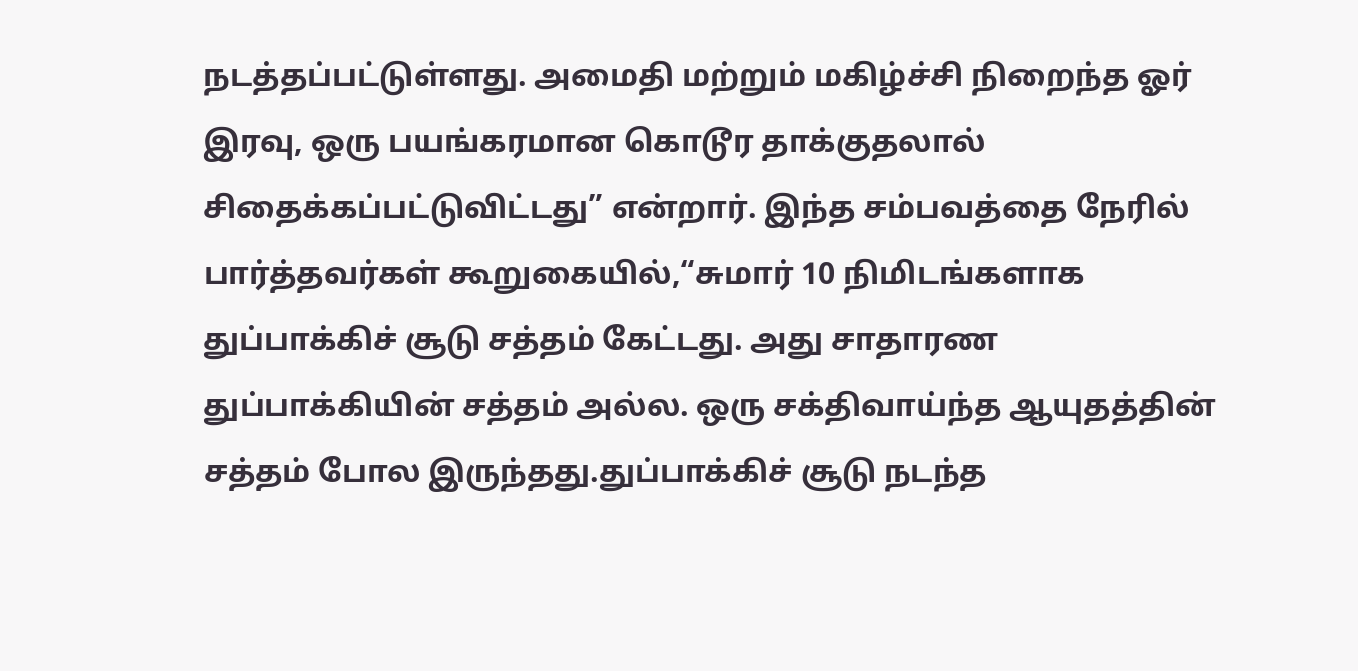நடத்தப்பட்டுள்ளது. அமைதி மற்றும் மகிழ்ச்சி நிறைந்த ஓர் இரவு, ஒரு பயங்கரமான கொடூர தாக்குதலால் சிதைக்கப்பட்டுவிட்டது” என்றார். இந்த சம்பவத்தை நேரில் பார்த்தவர்கள் கூறுகையில்,“சுமார் 10 நிமிடங்களாக துப்பாக்கிச் சூடு சத்தம் கேட்டது. அது சாதாரண துப்பாக்கியின் சத்தம் அல்ல. ஒரு சக்திவாய்ந்த ஆயுதத்தின் சத்தம் போல இருந்தது.துப்பாக்கிச் சூடு நடந்த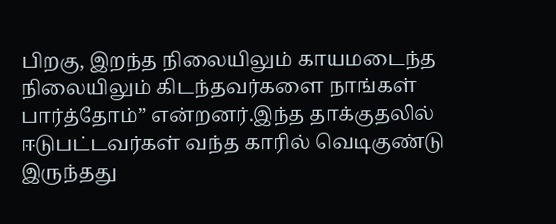பிறகு, இறந்த நிலையிலும் காயமடைந்த நிலையிலும் கிடந்தவர்களை நாங்கள் பார்த்தோம்” என்றனர்.இந்த தாக்குதலில் ஈடுபட்டவர்கள் வந்த காரில் வெடிகுண்டு இருந்தது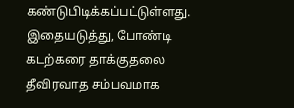கண்டுபிடிக்கப்பட்டுள்ளது. இதையடுத்து, போண்டி கடற்கரை தாக்குதலை தீவிரவாத சம்பவமாக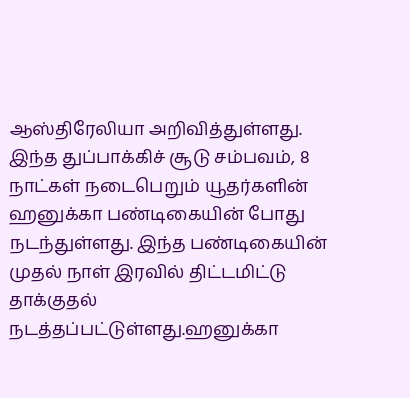ஆஸ்திரேலியா அறிவித்துள்ளது. இந்த துப்பாக்கிச் சூடு சம்பவம், 8 நாட்கள் நடைபெறும் யூதர்களின் ஹனுக்கா பண்டிகையின் போது நடந்துள்ளது. இந்த பண்டிகையின் முதல் நாள் இரவில் திட்டமிட்டு தாக்குதல் நடத்தப்பட்டுள்ளது.ஹனுக்கா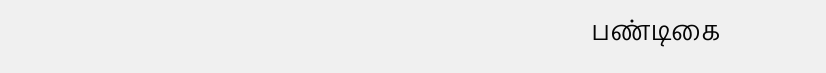பண்டிகை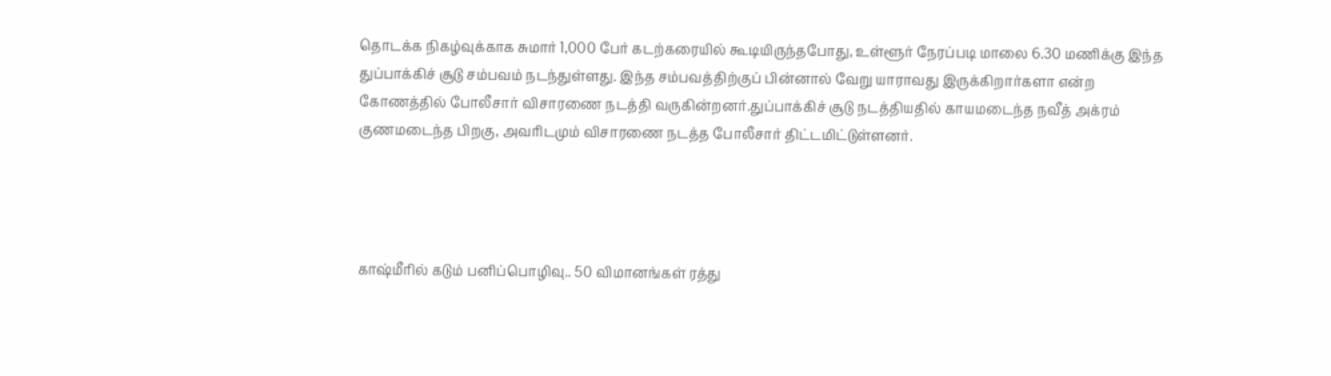தொடக்க நிகழ்வுக்காக சுமார் 1,000 பேர் கடற்கரையில் கூடியிருந்தபோது, உள்ளூர் நேரப்படி மாலை 6.30 மணிக்கு இந்த துப்பாக்கிச் சூடு சம்பவம் நடந்துள்ளது. இந்த சம்பவத்திற்குப் பின்னால் வேறு யாராவது இருக்கிறார்களா என்ற கோணத்தில் போலீசார் விசாரணை நடத்தி வருகின்றனர்.துப்பாக்கிச் சூடு நடத்தியதில் காயமடைந்த நவீத் அக்ரம் குணமடைந்த பிறகு, அவரிடமும் விசாரணை நடத்த போலீசார் திட்டமிட்டுள்ளனர்.




காஷ்மீரில் கடும் பனிப்பொழிவு.. 50 விமானங்கள் ரத்து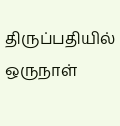திருப்பதியில் ஒருநாள்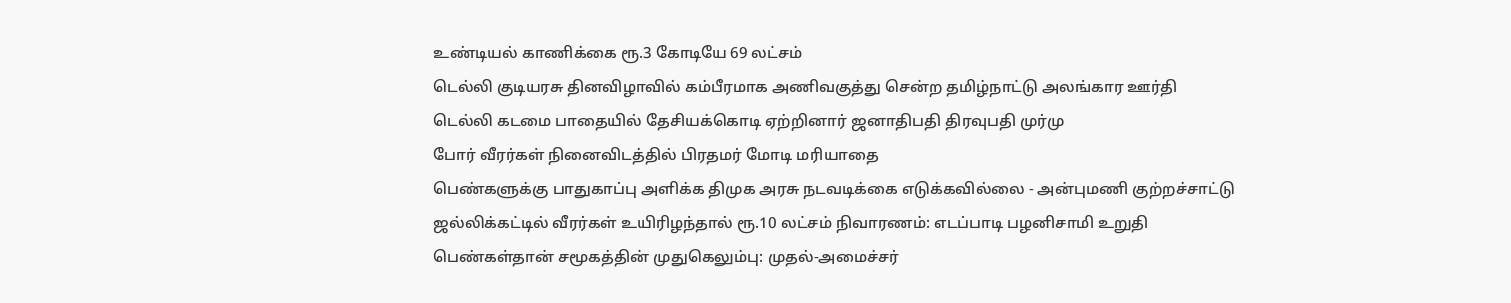உண்டியல் காணிக்கை ரூ.3 கோடியே 69 லட்சம்
டெல்லி குடியரசு தினவிழாவில் கம்பீரமாக அணிவகுத்து சென்ற தமிழ்நாட்டு அலங்கார ஊர்தி
டெல்லி கடமை பாதையில் தேசியக்கொடி ஏற்றினார் ஜனாதிபதி திரவுபதி முர்மு
போர் வீரர்கள் நினைவிடத்தில் பிரதமர் மோடி மரியாதை
பெண்களுக்கு பாதுகாப்பு அளிக்க திமுக அரசு நடவடிக்கை எடுக்கவில்லை - அன்புமணி குற்றச்சாட்டு
ஜல்லிக்கட்டில் வீரர்கள் உயிரிழந்தால் ரூ.10 லட்சம் நிவாரணம்: எடப்பாடி பழனிசாமி உறுதி
பெண்கள்தான் சமூகத்தின் முதுகெலும்பு: முதல்-அமைச்சர்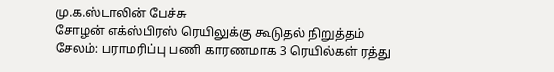மு.க.ஸ்டாலின் பேச்சு
சோழன் எக்ஸ்பிரஸ் ரெயிலுக்கு கூடுதல் நிறுத்தம்
சேலம்: பராமரிப்பு பணி காரணமாக 3 ரெயில்கள் ரத்து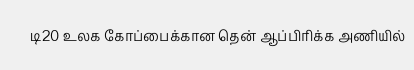டி20 உலக கோப்பைக்கான தென் ஆப்பிரிக்க அணியில்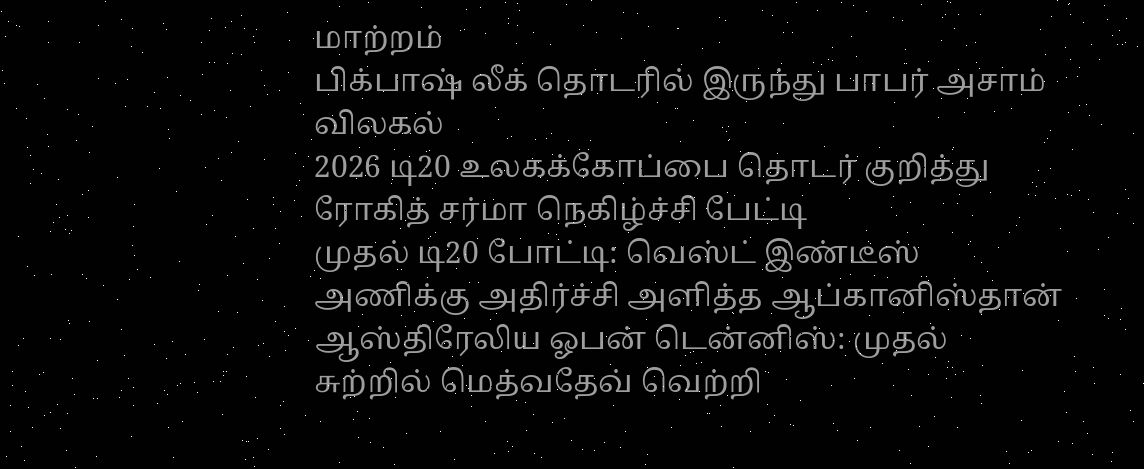மாற்றம்
பிக்பாஷ் லீக் தொடரில் இருந்து பாபர் அசாம் விலகல்
2026 டி20 உலகக்கோப்பை தொடர் குறித்து ரோகித் சர்மா நெகிழ்ச்சி பேட்டி
முதல் டி20 போட்டி: வெஸ்ட் இண்டீஸ் அணிக்கு அதிர்ச்சி அளித்த ஆப்கானிஸ்தான்
ஆஸ்திரேலிய ஓபன் டென்னிஸ்: முதல் சுற்றில் மெத்வதேவ் வெற்றி